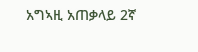አግኣዚ አጠቃላይ 2ኛ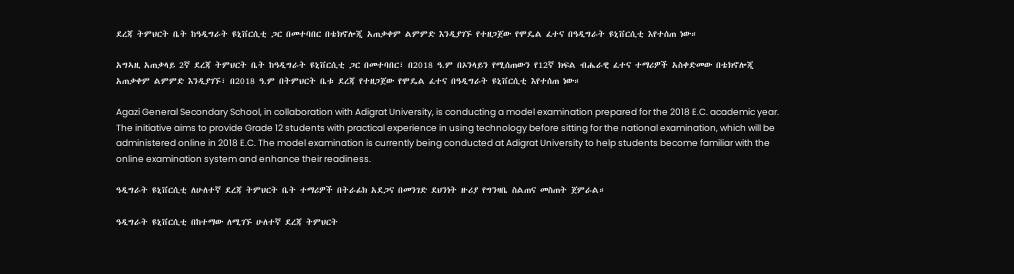ደረጃ ትምህርት ቤት ከዓዲግራት ዩኒቨርሲቲ ጋር በመተባበር በቴክኖሎጂ አጠቃቀም ልምምድ እንዲያገኙ የተዘጋጀው የሞዴል ፈተና በዓዲግራት ዩኒቨርሲቲ እየተሰጠ ነው።

አግኣዚ አጠቃላይ 2ኛ ደረጃ ትምህርት ቤት ከዓዲግራት ዩኒቨርሲቲ ጋር በመተባበር፣ በ2018 ዓ.ም በኦንላይን የሚሰጠውን የ12ኛ ክፍል ብሔራዊ ፈተና ተማሪዎች አስቀድመው በቴክኖሎጂ አጠቃቀም ልምምድ እንዲያገኙ፣ በ2018 ዓ.ም በትምህርት ቤቱ ደረጃ የተዘጋጀው የሞዴል ፈተና በዓዲግራት ዩኒቨርሲቲ እየተሰጠ ነው።

Agazi General Secondary School, in collaboration with Adigrat University, is conducting a model examination prepared for the 2018 E.C. academic year. The initiative aims to provide Grade 12 students with practical experience in using technology before sitting for the national examination, which will be administered online in 2018 E.C. The model examination is currently being conducted at Adigrat University to help students become familiar with the online examination system and enhance their readiness.

ዓዲግራት ዩኒቨርሲቲ ለሁለተኛ ደረጃ ትምህርት ቤት ተማሪዎች በትራፊክ አደጋና በመንገድ ደህንነት ዙሪያ የግንዛቤ ስልጠና መስጠት ጀምራል።

ዓዲግራት ዩኒቨርሲቲ በከተማው ለሚገኙ ሁለተኛ ደረጃ ትምህርት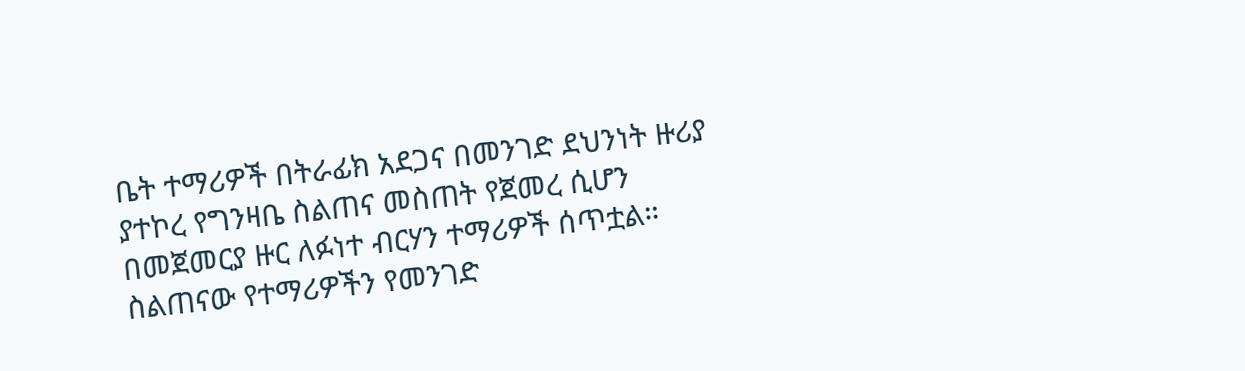ቤት ተማሪዎች በትራፊክ አደጋና በመንገድ ደህንነት ዙሪያ ያተኮረ የግንዛቤ ስልጠና መስጠት የጀመረ ሲሆን በመጀመርያ ዙር ለፉነተ ብርሃን ተማሪዎች ሰጥቷል። ስልጠናው የተማሪዎችን የመንገድ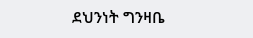ደህንነት ግንዛቤ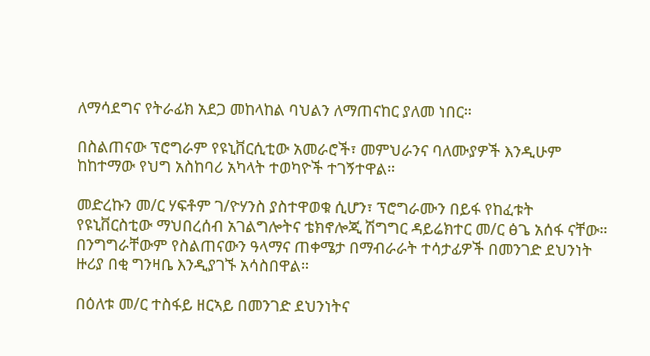ለማሳደግና የትራፊክ አደጋ መከላከል ባህልን ለማጠናከር ያለመ ነበር።

በስልጠናው ፕሮግራም የዩኒቨርሲቲው አመራሮች፣ መምህራንና ባለሙያዎች እንዲሁም ከከተማው የህግ አስከባሪ አካላት ተወካዮች ተገኝተዋል።

መድረኩን መ/ር ሃፍቶም ገ/ዮሃንስ ያስተዋወቁ ሲሆን፣ ፕሮግራሙን በይፋ የከፈቱት የዩኒቨርስቲው ማህበረሰብ አገልግሎትና ቴክኖሎጂ ሽግግር ዳይሬክተር መ/ር ፅጌ አሰፋ ናቸው። በንግግራቸውም የስልጠናውን ዓላማና ጠቀሜታ በማብራራት ተሳታፊዎች በመንገድ ደህንነት ዙሪያ በቂ ግንዛቤ እንዲያገኙ አሳስበዋል።

በዕለቱ መ/ር ተስፋይ ዘርኣይ በመንገድ ደህንነትና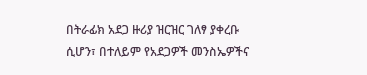በትራፊክ አደጋ ዙሪያ ዝርዝር ገለፃ ያቀረቡ ሲሆን፣ በተለይም የአደጋዎች መንስኤዎችና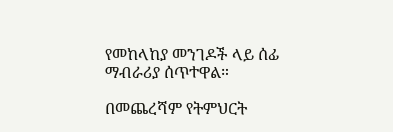የመከላከያ መንገዶች ላይ ሰፊ ማብራሪያ ሰጥተዋል።

በመጨረሻም የትምህርት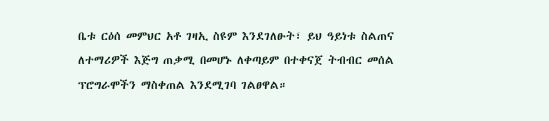ቤቱ ርዕሰ መምህር አቶ ገዛኢ ስዩም እንደገለፁት፣ ይህ ዓይነቱ ስልጠና ለተማሪዎች እጅግ ጠቃሚ በመሆኑ ለቀጣይም በተቀናጀ ትብብር መሰል ፕሮግራሞችን ማስቀጠል እንደሚገባ ገልፀዋል።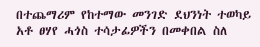በተጨማሪም የከተማው መንገድ ደህንነት ተወካይ አቶ ፀሃየ ሓጎስ ተሳታፊዎችን በመቀበል ስለ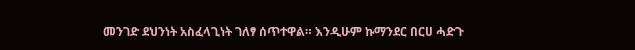መንገድ ደህንነት አስፈላጊነት ገለፃ ሰጥተዋል። እንዲሁም ኩማንደር በርሀ ሓድጉ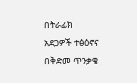በትራፊክ አደጋዎች ተፅዕኖና በቅድመ ጥንቃቄ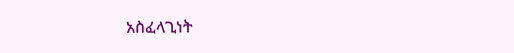አስፈላጊነት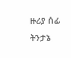ዙሪያ ሰፊ ትንታኔ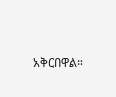አቅርበዋል።